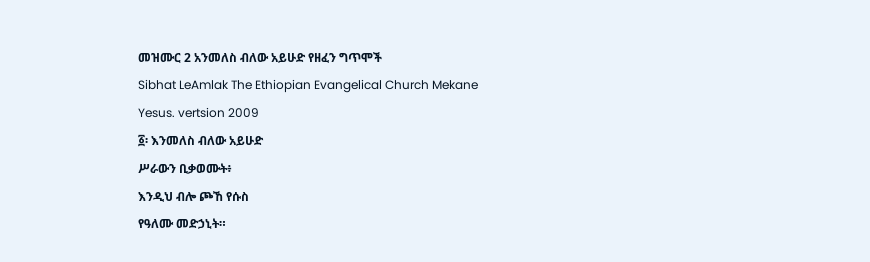መዝሙር 2 አንመለስ ብለው አይሁድ የዘፈን ግጥሞች
Sibhat LeAmlak The Ethiopian Evangelical Church Mekane Yesus. vertsion 2009
፩፡ እንመለስ ብለው አይሁድ
ሥራውን ቢቃወሙት፥
እንዲህ ብሎ ጮኸ የሱስ
የዓለሙ መድኃኒት።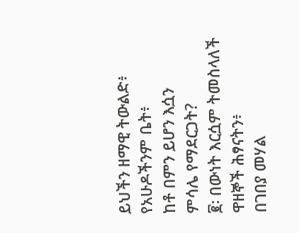ይህችን ዘማዊ ትውልድ፥
የአሁዶችንም ቤት፥
ከቶ በምን ይሆን እሷን
ምሳሌ የማደርጋት?
፪፡ በውነት እርሷም ትመስላለች
ዋዘኞች ሕፃናትን፥
በገበያ መሃል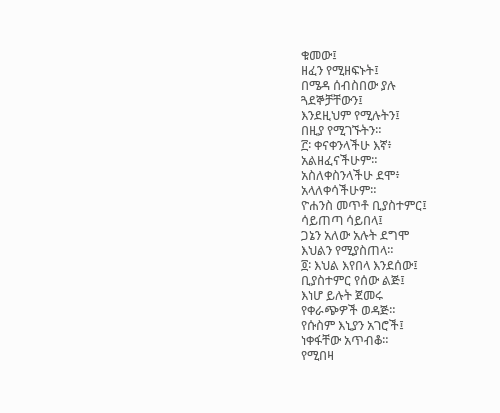ቁመው፤
ዘፈን የሚዘፍኑት፤
በሜዳ ሰብስበው ያሉ
ጓደኞቻቸውን፤
እንደዚህም የሚሉትን፤
በዚያ የሚገኙትን።
፫፡ ቀናቀንላችሁ እኛ፥
አልዘፈናችሁም።
አስለቀስንላችሁ ደሞ፥
አላለቀሳችሁም።
ዮሐንስ መጥቶ ቢያስተምር፤
ሳይጠጣ ሳይበላ፤
ጋኔን አለው አሉት ደግሞ
እህልን የሚያስጠላ።
፬፡ እህል እየበላ እንደሰው፤
ቢያስተምር የሰው ልጅ፤
እነሆ ይሉት ጀመሩ
የቀራጭዎች ወዳጅ።
የሱስም እኒያን አገሮች፤
ነቀፋቸው አጥብቆ።
የሚበዛ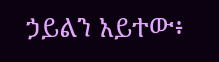ኃይልን አይተው፥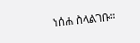ነሰሐ ስላልገቡ።